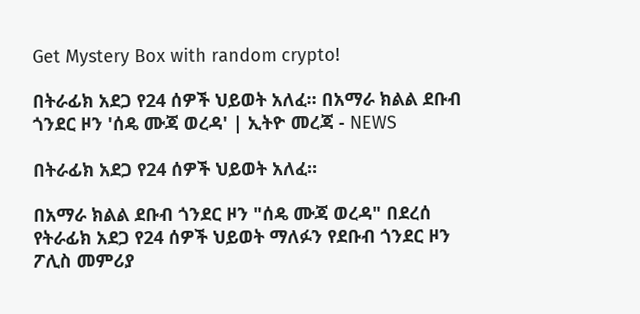Get Mystery Box with random crypto!

በትራፊክ አደጋ የ24 ሰዎች ህይወት አለፈ። በአማራ ክልል ደቡብ ጎንደር ዞን 'ሰዴ ሙጃ ወረዳ' | ኢትዮ መረጃ - NEWS

በትራፊክ አደጋ የ24 ሰዎች ህይወት አለፈ።

በአማራ ክልል ደቡብ ጎንደር ዞን "ሰዴ ሙጃ ወረዳ" በደረሰ የትራፊክ አደጋ የ24 ሰዎች ህይወት ማለፉን የደቡብ ጎንደር ዞን ፖሊስ መምሪያ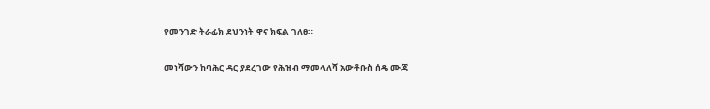የመንገድ ትራፊክ ደህንነት ዋና ክፍል ገለፀ።

መነሻውን ከባሕር ዳር ያደረገው የሕዝብ ማመላለሻ አውቶቡስ ሰዴ ሙጃ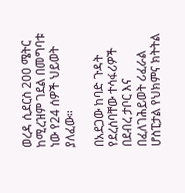ወረዳ ሲደርስ 200 ሜትር ከሚረዝም ገደል በመግባቱ ነው የ24 ሰዎች ህይወት ያለፈው።

በአደጋው ከባድ ጉዳት የደረሰባቸው ተሳፋሪዎች በደብረ ታቦር እና በፈለገሕይወት ሪፈራል ሆስፒታል የህክምና ክትትል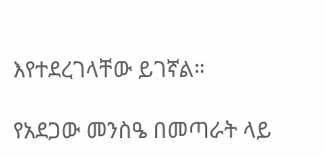እየተደረገላቸው ይገኛል።

የአደጋው መንስዔ በመጣራት ላይ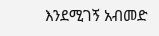እንደሚገኝ አብመድ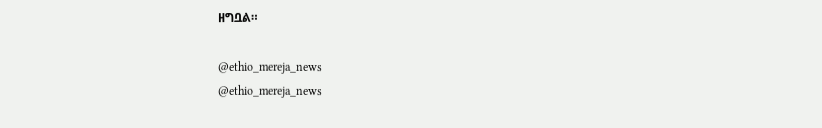ዘግቧል።

@ethio_mereja_news
@ethio_mereja_news